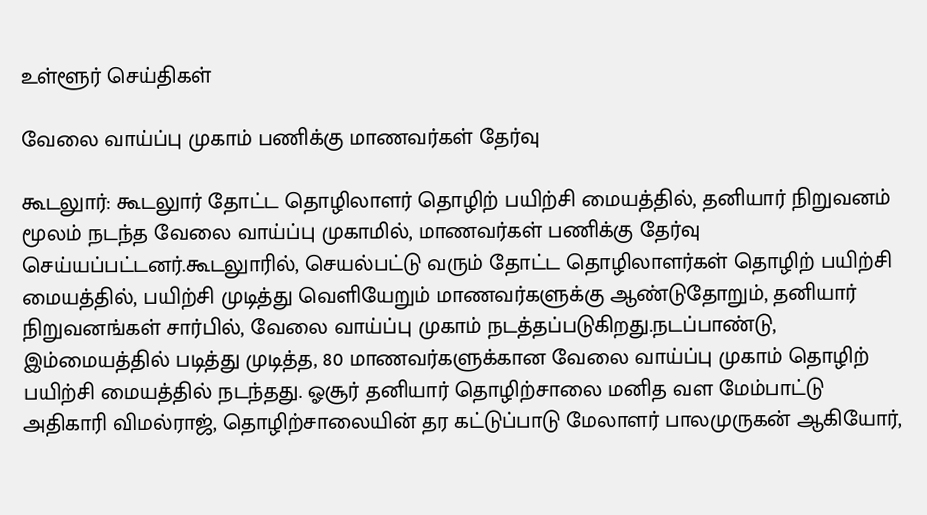உள்ளூர் செய்திகள்

வேலை வாய்ப்பு முகாம் பணிக்கு மாணவர்கள் தேர்வு

கூடலுார்: கூடலுார் தோட்ட தொழிலாளர் தொழிற் பயிற்சி மையத்தில், தனியார் நிறுவனம் மூலம் நடந்த வேலை வாய்ப்பு முகாமில், மாணவர்கள் பணிக்கு தேர்வு செய்யப்பட்டனர்.கூடலுாரில், செயல்பட்டு வரும் தோட்ட தொழிலாளர்கள் தொழிற் பயிற்சி மையத்தில், பயிற்சி முடித்து வெளியேறும் மாணவர்களுக்கு ஆண்டுதோறும், தனியார் நிறுவனங்கள் சார்பில், வேலை வாய்ப்பு முகாம் நடத்தப்படுகிறது.நடப்பாண்டு, இம்மையத்தில் படித்து முடித்த, 80 மாணவர்களுக்கான வேலை வாய்ப்பு முகாம் தொழிற் பயிற்சி மையத்தில் நடந்தது. ஓசூர் தனியார் தொழிற்சாலை மனித வள மேம்பாட்டு அதிகாரி விமல்ராஜ், தொழிற்சாலையின் தர கட்டுப்பாடு மேலாளர் பாலமுருகன் ஆகியோர்,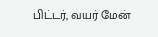பிட்டர், வயர் மேன்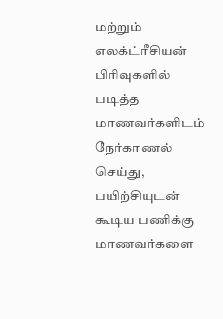மற்றும் எலக்ட்ரீசியன் பிரிவுகளில் படித்த மாணவர்களிடம் நேர்காணல் செய்து, பயிற்சியுடன் கூடிய பணிக்கு மாணவர்களை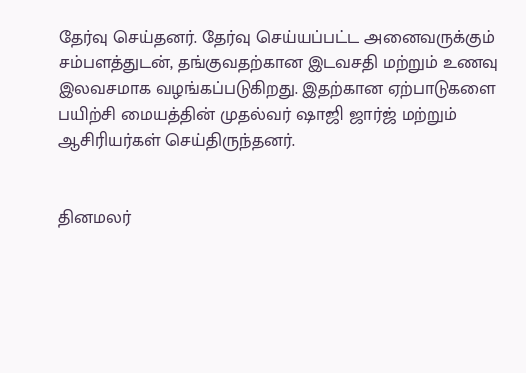தேர்வு செய்தனர். தேர்வு செய்யப்பட்ட அனைவருக்கும் சம்பளத்துடன், தங்குவதற்கான இடவசதி மற்றும் உணவு இலவசமாக வழங்கப்படுகிறது. இதற்கான ஏற்பாடுகளை பயிற்சி மையத்தின் முதல்வர் ஷாஜி ஜார்ஜ் மற்றும் ஆசிரியர்கள் செய்திருந்தனர்.


தினமலர்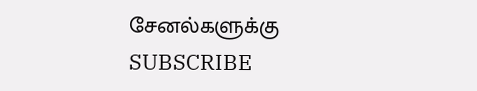சேனல்களுக்கு SUBSCRIBE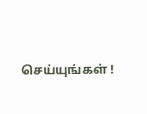செய்யுங்கள் !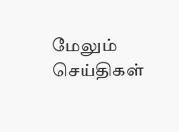மேலும் செய்திகள்